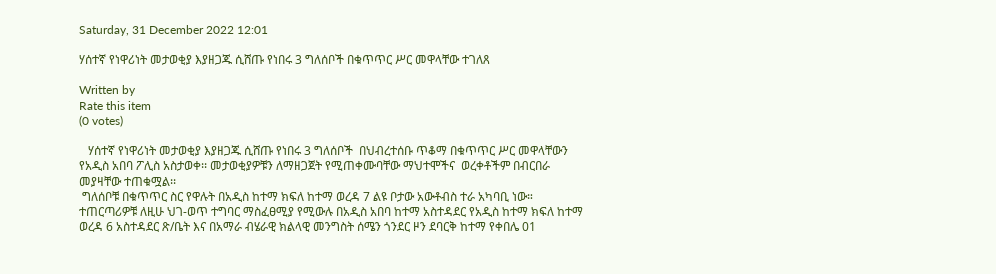Saturday, 31 December 2022 12:01

ሃሰተኛ የነዋሪነት መታወቂያ እያዘጋጁ ሲሸጡ የነበሩ 3 ግለሰቦች በቁጥጥር ሥር መዋላቸው ተገለጸ

Written by
Rate this item
(0 votes)

   ሃሰተኛ የነዋሪነት መታወቂያ እያዘጋጁ ሲሸጡ የነበሩ 3 ግለሰቦች  በህብረተሰቡ ጥቆማ በቁጥጥር ሥር መዋላቸውን የአዲስ አበባ ፖሊስ አስታወቀ፡፡ መታወቂያዎቹን ለማዘጋጀት የሚጠቀሙባቸው ማህተሞችና  ወረቀቶችም በብርበራ መያዛቸው ተጠቁሟል፡፡
 ግለሰቦቹ በቁጥጥር ስር የዋሉት በአዲስ ከተማ ክፍለ ከተማ ወረዳ 7 ልዩ ቦታው አውቶብስ ተራ አካባቢ ነው። ተጠርጣሪዎቹ ለዚሁ ህገ-ወጥ ተግባር ማስፈፀሚያ የሚውሉ በአዲስ አበባ ከተማ አስተዳደር የአዲስ ከተማ ክፍለ ከተማ ወረዳ 6 አስተዳደር ጽ/ቤት እና በአማራ ብሄራዊ ክልላዊ መንግስት ሰሜን ጎንደር ዞን ደባርቅ ከተማ የቀበሌ 01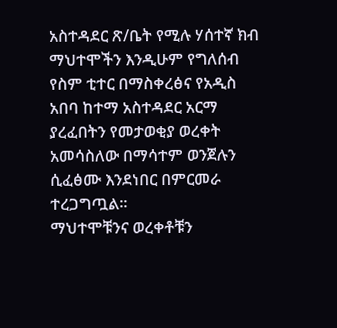አስተዳደር ጽ/ቤት የሚሉ ሃሰተኛ ክብ ማህተሞችን እንዲሁም የግለሰብ የስም ቲተር በማስቀረፅና የአዲስ አበባ ከተማ አስተዳደር አርማ ያረፈበትን የመታወቂያ ወረቀት አመሳስለው በማሳተም ወንጀሉን ሲፈፅሙ እንደነበር በምርመራ ተረጋግጧል፡፡
ማህተሞቹንና ወረቀቶቹን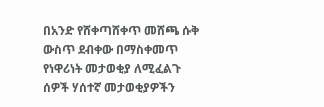በአንድ የሸቀጣሸቀጥ መሸጫ ሱቅ ውስጥ ደብቀው በማስቀመጥ የነዋሪነት መታወቂያ ለሚፈልጉ ሰዎች ሃሰተኛ መታወቂያዎችን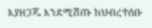እያዘጋጁ እንደሚሸጡ ከህብረተሰቡ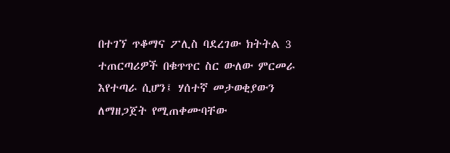በተገኘ ጥቆማና ፖሊስ ባደረገው ክትትል 3 ተጠርጣሪዎች በቁጥጥር ስር ውለው ምርመራ እየተጣራ ሲሆን፤ ሃሰተኛ መታወቂያውን ለማዘጋጀት የሚጠቀሙባቸው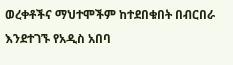ወረቀቶችና ማህተሞችም ከተደበቁበት በብርበራ እንደተገኙ የአዲስ አበባ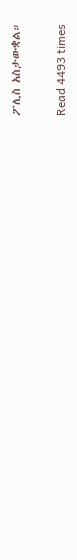ፖሊስ አስታውቋል።

Read 4493 times